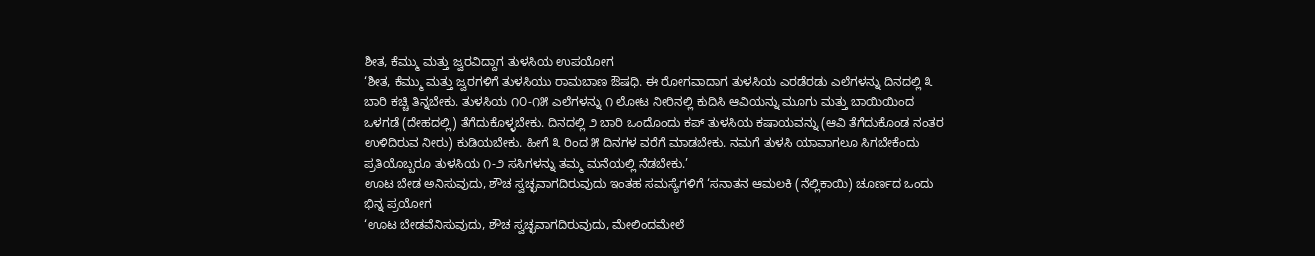ಶೀತ, ಕೆಮ್ಮು ಮತ್ತು ಜ್ವರವಿದ್ದಾಗ ತುಳಸಿಯ ಉಪಯೋಗ
‘ಶೀತ, ಕೆಮ್ಮು ಮತ್ತು ಜ್ವರಗಳಿಗೆ ತುಳಸಿಯು ರಾಮಬಾಣ ಔಷಧಿ. ಈ ರೋಗವಾದಾಗ ತುಳಸಿಯ ಎರಡೆರಡು ಎಲೆಗಳನ್ನು ದಿನದಲ್ಲಿ ೩ ಬಾರಿ ಕಚ್ಚಿ ತಿನ್ನಬೇಕು. ತುಳಸಿಯ ೧೦-೧೫ ಎಲೆಗಳನ್ನು ೧ ಲೋಟ ನೀರಿನಲ್ಲಿ ಕುದಿಸಿ ಆವಿಯನ್ನು ಮೂಗು ಮತ್ತು ಬಾಯಿಯಿಂದ ಒಳಗಡೆ (ದೇಹದಲ್ಲಿ) ತೆಗೆದುಕೊಳ್ಳಬೇಕು. ದಿನದಲ್ಲಿ ೨ ಬಾರಿ ಒಂದೊಂದು ಕಪ್ ತುಳಸಿಯ ಕಷಾಯವನ್ನು (ಆವಿ ತೆಗೆದುಕೊಂಡ ನಂತರ ಉಳಿದಿರುವ ನೀರು) ಕುಡಿಯಬೇಕು. ಹೀಗೆ ೩ ರಿಂದ ೫ ದಿನಗಳ ವರೆಗೆ ಮಾಡಬೇಕು. ನಮಗೆ ತುಳಸಿ ಯಾವಾಗಲೂ ಸಿಗಬೇಕೆಂದು ಪ್ರತಿಯೊಬ್ಬರೂ ತುಳಸಿಯ ೧-೨ ಸಸಿಗಳನ್ನು ತಮ್ಮ ಮನೆಯಲ್ಲಿ ನೆಡಬೇಕು.’
ಊಟ ಬೇಡ ಅನಿಸುವುದು, ಶೌಚ ಸ್ವಚ್ಛವಾಗದಿರುವುದು ಇಂತಹ ಸಮಸ್ಯೆಗಳಿಗೆ ‘ಸನಾತನ ಆಮಲಕಿ (ನೆಲ್ಲಿಕಾಯಿ) ಚೂರ್ಣದ ಒಂದು ಭಿನ್ನ ಪ್ರಯೋಗ
‘ಊಟ ಬೇಡವೆನಿಸುವುದು, ಶೌಚ ಸ್ವಚ್ಛವಾಗದಿರುವುದು, ಮೇಲಿಂದಮೇಲೆ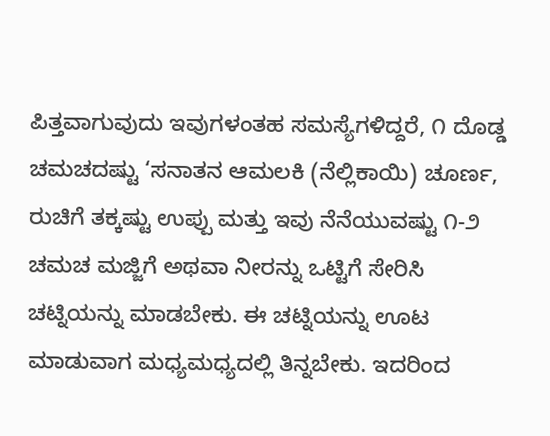ಪಿತ್ತವಾಗುವುದು ಇವುಗಳಂತಹ ಸಮಸ್ಯೆಗಳಿದ್ದರೆ, ೧ ದೊಡ್ಡ ಚಮಚದಷ್ಟು ‘ಸನಾತನ ಆಮಲಕಿ (ನೆಲ್ಲಿಕಾಯಿ) ಚೂರ್ಣ, ರುಚಿಗೆ ತಕ್ಕಷ್ಟು ಉಪ್ಪು ಮತ್ತು ಇವು ನೆನೆಯುವಷ್ಟು ೧-೨ ಚಮಚ ಮಜ್ಜಿಗೆ ಅಥವಾ ನೀರನ್ನು ಒಟ್ಟಿಗೆ ಸೇರಿಸಿ ಚಟ್ನಿಯನ್ನು ಮಾಡಬೇಕು. ಈ ಚಟ್ನಿಯನ್ನು ಊಟ ಮಾಡುವಾಗ ಮಧ್ಯಮಧ್ಯದಲ್ಲಿ ತಿನ್ನಬೇಕು. ಇದರಿಂದ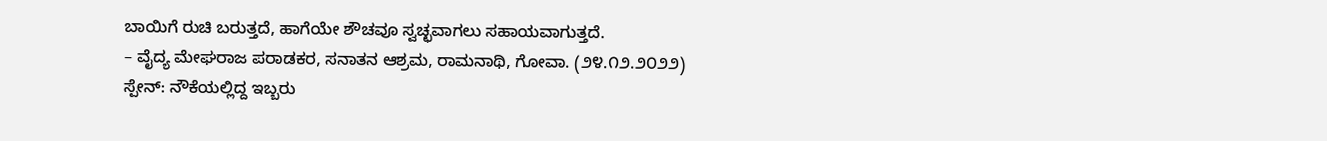ಬಾಯಿಗೆ ರುಚಿ ಬರುತ್ತದೆ, ಹಾಗೆಯೇ ಶೌಚವೂ ಸ್ವಚ್ಛವಾಗಲು ಸಹಾಯವಾಗುತ್ತದೆ.
– ವೈದ್ಯ ಮೇಘರಾಜ ಪರಾಡಕರ, ಸನಾತನ ಆಶ್ರಮ, ರಾಮನಾಥಿ, ಗೋವಾ. (೨೪.೧೨.೨೦೨೨)
ಸ್ಪೇನ್: ನೌಕೆಯಲ್ಲಿದ್ದ ಇಬ್ಬರು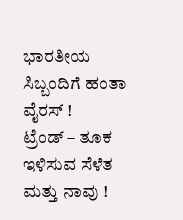ಭಾರತೀಯ ಸಿಬ್ಬಂದಿಗೆ ಹಂತಾ ವೈರಸ್ !
ಟ್ರೆಂಡ್ – ತೂಕ ಇಳಿಸುವ ಸೆಳೆತ ಮತ್ತು ನಾವು !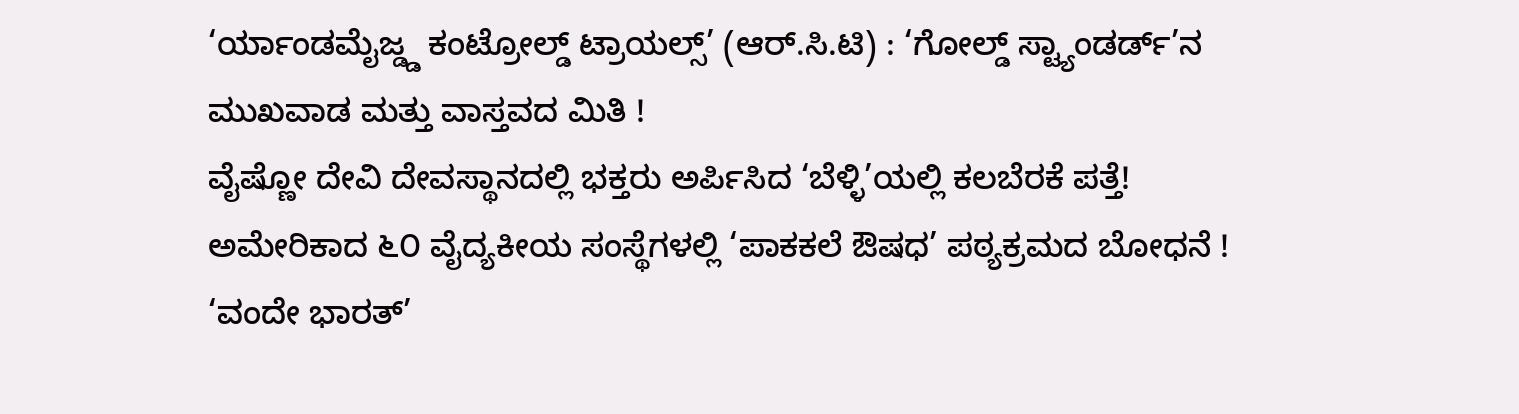‘ರ್ಯಾಂಡಮೈಜ್ಡ್ಡ ಕಂಟ್ರೋಲ್ಡ್ ಟ್ರಾಯಲ್ಸ್’ (ಆರ್.ಸಿ.ಟಿ) : ‘ಗೋಲ್ಡ್ ಸ್ಟ್ಯಾಂಡರ್ಡ್’ನ ಮುಖವಾಡ ಮತ್ತು ವಾಸ್ತವದ ಮಿತಿ !
ವೈಷ್ಣೋ ದೇವಿ ದೇವಸ್ಥಾನದಲ್ಲಿ ಭಕ್ತರು ಅರ್ಪಿಸಿದ ‘ಬೆಳ್ಳಿ’ಯಲ್ಲಿ ಕಲಬೆರಕೆ ಪತ್ತೆ!
ಅಮೇರಿಕಾದ ೬೦ ವೈದ್ಯಕೀಯ ಸಂಸ್ಥೆಗಳಲ್ಲಿ ‘ಪಾಕಕಲೆ ಔಷಧ’ ಪಠ್ಯಕ್ರಮದ ಬೋಧನೆ !
‘ವಂದೇ ಭಾರತ್’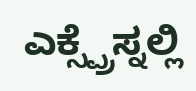ಎಕ್ಸ್ಪ್ರೆಸ್ನಲ್ಲಿ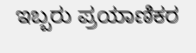ಇಬ್ಬರು ಪ್ರಯಾಣಿಕರ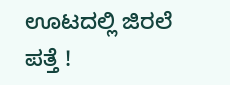ಊಟದಲ್ಲಿ ಜಿರಲೆ ಪತ್ತೆ !